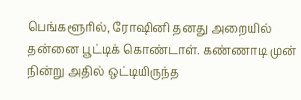பெங்களூரில், ரோஷினி தனது அறையில் தன்னை பூட்டிக் கொண்டாள். கண்ணாடி முன் நின்று அதில் ஒட்டியிருந்த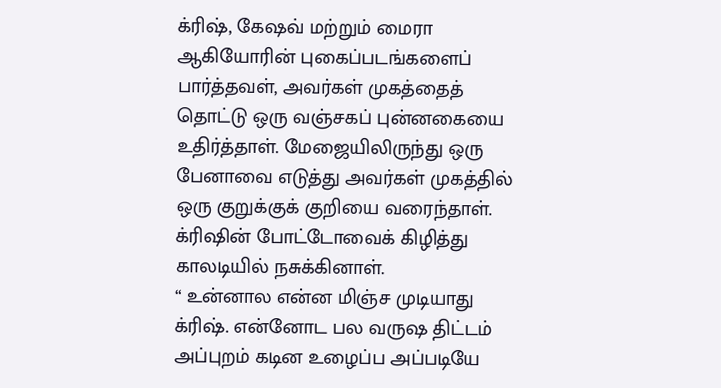க்ரிஷ், கேஷவ் மற்றும் மைரா ஆகியோரின் புகைப்படங்களைப் பார்த்தவள், அவர்கள் முகத்தைத் தொட்டு ஒரு வஞ்சகப் புன்னகையை உதிர்த்தாள். மேஜையிலிருந்து ஒரு பேனாவை எடுத்து அவர்கள் முகத்தில் ஒரு குறுக்குக் குறியை வரைந்தாள்.
க்ரிஷின் போட்டோவைக் கிழித்து காலடியில் நசுக்கினாள்.
“ உன்னால என்ன மிஞ்ச முடியாது க்ரிஷ். என்னோட பல வருஷ திட்டம் அப்புறம் கடின உழைப்ப அப்படியே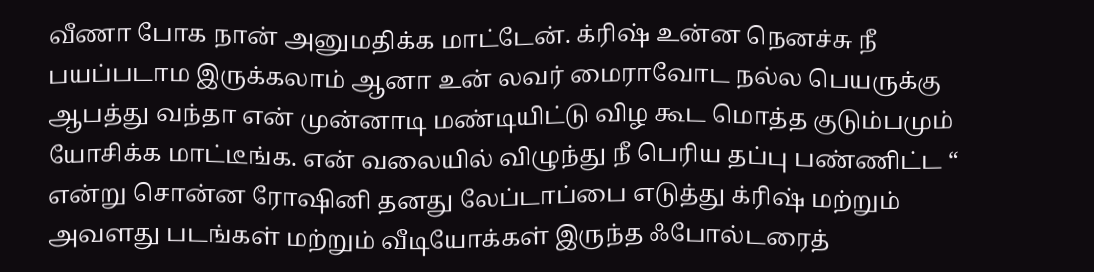வீணா போக நான் அனுமதிக்க மாட்டேன். க்ரிஷ் உன்ன நெனச்சு நீ பயப்படாம இருக்கலாம் ஆனா உன் லவர் மைராவோட நல்ல பெயருக்கு ஆபத்து வந்தா என் முன்னாடி மண்டியிட்டு விழ கூட மொத்த குடும்பமும் யோசிக்க மாட்டீங்க. என் வலையில் விழுந்து நீ பெரிய தப்பு பண்ணிட்ட “ என்று சொன்ன ரோஷினி தனது லேப்டாப்பை எடுத்து க்ரிஷ் மற்றும் அவளது படங்கள் மற்றும் வீடியோக்கள் இருந்த ஃபோல்டரைத்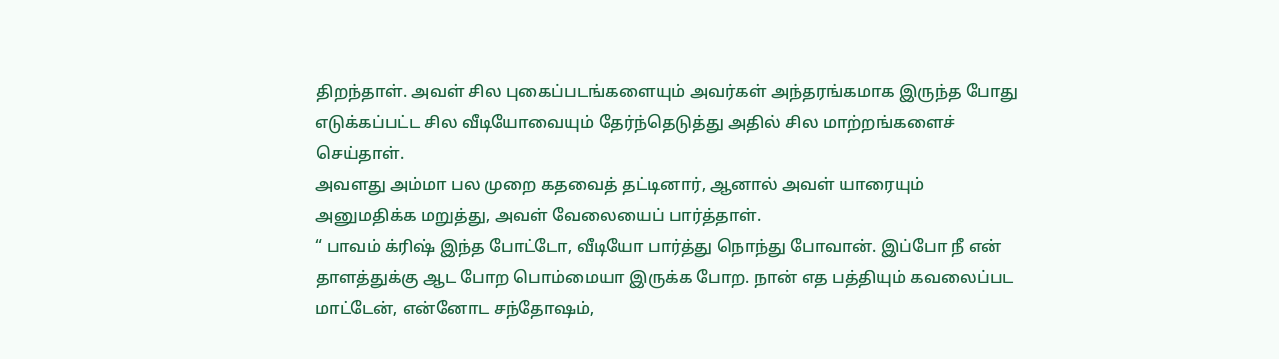திறந்தாள். அவள் சில புகைப்படங்களையும் அவர்கள் அந்தரங்கமாக இருந்த போது எடுக்கப்பட்ட சில வீடியோவையும் தேர்ந்தெடுத்து அதில் சில மாற்றங்களைச் செய்தாள்.
அவளது அம்மா பல முறை கதவைத் தட்டினார், ஆனால் அவள் யாரையும் அனுமதிக்க மறுத்து, அவள் வேலையைப் பார்த்தாள்.
“ பாவம் க்ரிஷ் இந்த போட்டோ, வீடியோ பார்த்து நொந்து போவான். இப்போ நீ என் தாளத்துக்கு ஆட போற பொம்மையா இருக்க போற. நான் எத பத்தியும் கவலைப்பட மாட்டேன், என்னோட சந்தோஷம்,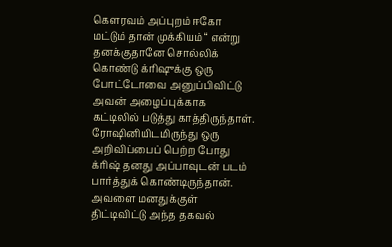கெளரவம் அப்புறம் ஈகோ மட்டும் தான் முக்கியம் “ என்று தனக்குதானே சொல்லிக் கொண்டு க்ரிஷுக்கு ஒரு போட்டோவை அனுப்பிவிட்டு அவன் அழைப்புக்காக கட்டிலில் படுத்து காத்திருந்தாள்.
ரோஷினியிடமிருந்து ஒரு அறிவிப்பைப் பெற்ற போது க்ரிஷ் தனது அப்பாவுடன் படம் பார்த்துக் கொண்டிருந்தான். அவளை மனதுக்குள் திட்டிவிட்டு அந்த தகவல்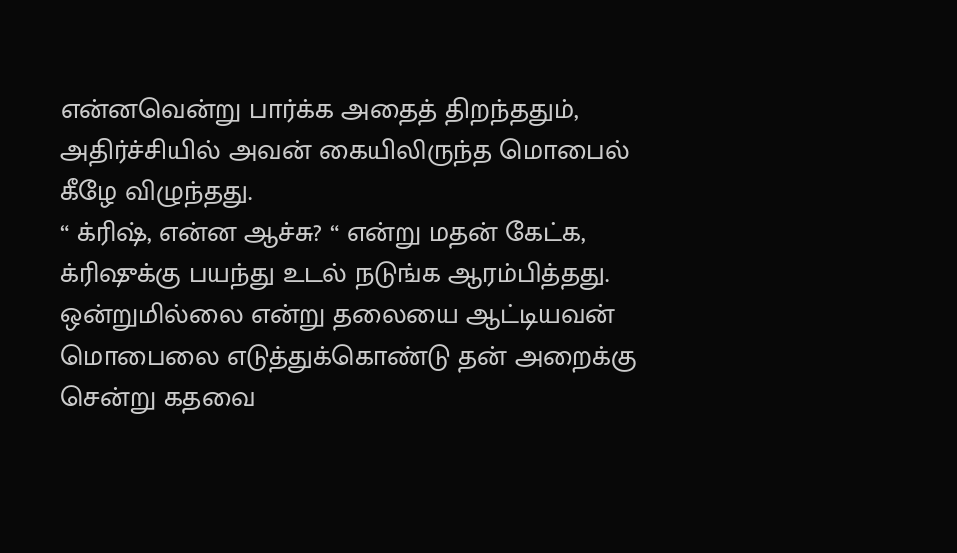என்னவென்று பார்க்க அதைத் திறந்ததும், அதிர்ச்சியில் அவன் கையிலிருந்த மொபைல் கீழே விழுந்தது.
“ க்ரிஷ், என்ன ஆச்சு? “ என்று மதன் கேட்க, க்ரிஷுக்கு பயந்து உடல் நடுங்க ஆரம்பித்தது. ஒன்றுமில்லை என்று தலையை ஆட்டியவன் மொபைலை எடுத்துக்கொண்டு தன் அறைக்கு சென்று கதவை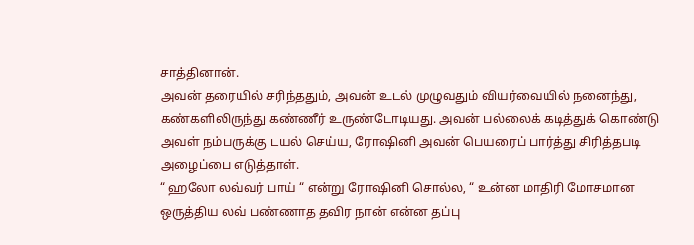சாத்தினான்.
அவன் தரையில் சரிந்ததும், அவன் உடல் முழுவதும் வியர்வையில் நனைந்து, கண்களிலிருந்து கண்ணீர் உருண்டோடியது. அவன் பல்லைக் கடித்துக் கொண்டு அவள் நம்பருக்கு டயல் செய்ய, ரோஷினி அவன் பெயரைப் பார்த்து சிரித்தபடி அழைப்பை எடுத்தாள்.
“ ஹலோ லவ்வர் பாய் “ என்று ரோஷினி சொல்ல, “ உன்ன மாதிரி மோசமான ஒருத்திய லவ் பண்ணாத தவிர நான் என்ன தப்பு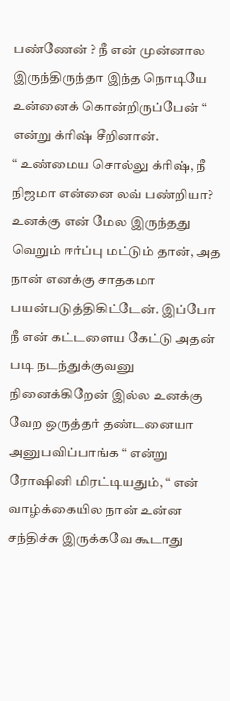பண்ணேன் ? நீ என் முன்னால இருந்திருந்தா இந்த நொடியே உன்னைக் கொன்றிருப்பேன் “ என்று க்ரிஷ் சீறினான்.
“ உண்மைய சொல்லு க்ரிஷ், நீ நிஜமா என்னை லவ் பண்றியா? உனக்கு என் மேல இருந்தது வெறும் ஈர்ப்பு மட்டும் தான், அத நான் எனக்கு சாதகமா பயன்படுத்திகிட்டேன். இப்போ நீ என் கட்டளைய கேட்டு அதன் படி நடந்துக்குவனு நினைக்கிறேன் இல்ல உனக்கு வேற ஒருத்தர் தண்டனையா அனுபவிப்பாங்க “ என்று ரோஷினி மிரட்டியதும், “ என் வாழ்க்கையில நான் உன்ன சந்திச்சு இருக்கவே கூடாது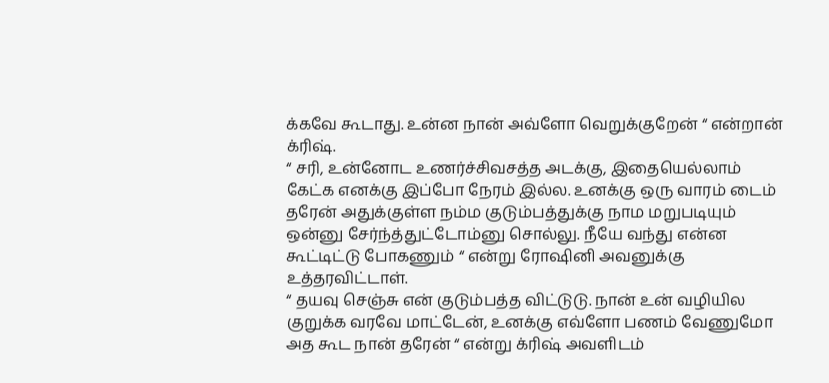க்கவே கூடாது. உன்ன நான் அவ்ளோ வெறுக்குறேன் “ என்றான் க்ரிஷ்.
“ சரி, உன்னோட உணர்ச்சிவசத்த அடக்கு, இதையெல்லாம் கேட்க எனக்கு இப்போ நேரம் இல்ல. உனக்கு ஒரு வாரம் டைம் தரேன் அதுக்குள்ள நம்ம குடும்பத்துக்கு நாம மறுபடியும் ஒன்னு சேர்ந்த்துட்டோம்னு சொல்லு. நீயே வந்து என்ன கூட்டிட்டு போகணும் “ என்று ரோஷினி அவனுக்கு உத்தரவிட்டாள்.
“ தயவு செஞ்சு என் குடும்பத்த விட்டுடு. நான் உன் வழியில குறுக்க வரவே மாட்டேன், உனக்கு எவ்ளோ பணம் வேணுமோ அத கூட நான் தரேன் “ என்று க்ரிஷ் அவளிடம்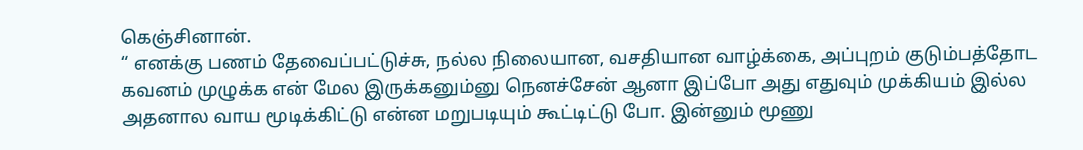கெஞ்சினான்.
“ எனக்கு பணம் தேவைப்பட்டுச்சு, நல்ல நிலையான, வசதியான வாழ்க்கை, அப்புறம் குடும்பத்தோட கவனம் முழுக்க என் மேல இருக்கனும்னு நெனச்சேன் ஆனா இப்போ அது எதுவும் முக்கியம் இல்ல அதனால வாய மூடிக்கிட்டு என்ன மறுபடியும் கூட்டிட்டு போ. இன்னும் மூணு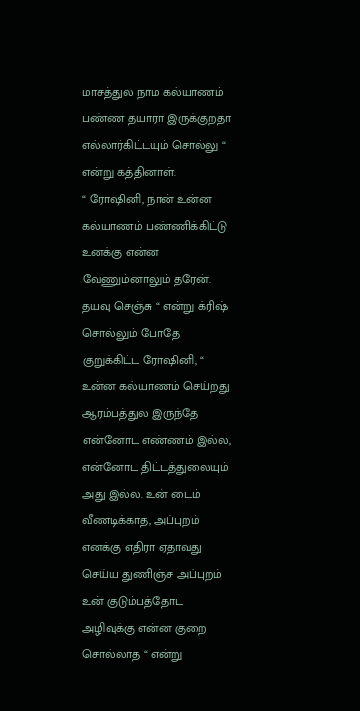மாசத்துல நாம கல்யாணம் பண்ண தயாரா இருக்குறதா எல்லார்கிட்டயும் சொல்லு “ என்று கத்தினாள்.
“ ரோஷினி, நான் உன்ன கல்யாணம் பண்ணிக்கிட்டு உனக்கு என்ன வேணும்னாலும் தரேன். தயவு செஞ்சு “ என்று க்ரிஷ் சொல்லும் போதே குறுக்கிட்ட ரோஷினி, “ உன்ன கல்யாணம் செய்றது ஆரம்பத்துல இருந்தே என்னோட எண்ணம் இல்ல, என்னோட திட்டத்துலையும் அது இல்ல. உன் டைம் வீணடிக்காத, அப்புறம் எனக்கு எதிரா ஏதாவது செய்ய துணிஞ்ச அப்புறம் உன் குடும்பத்தோட அழிவுக்கு என்ன குறை சொல்லாத “ என்று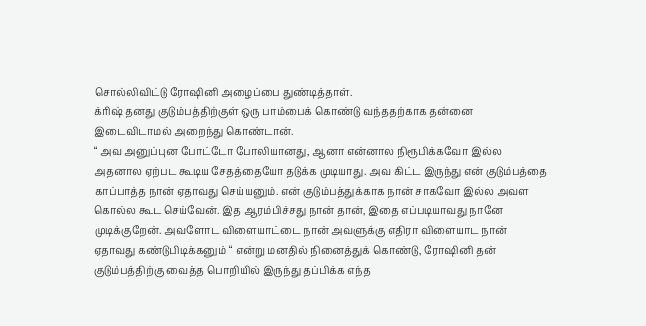சொல்லிவிட்டு ரோஷினி அழைப்பை துண்டித்தாள்.
க்ரிஷ் தனது குடும்பத்திற்குள் ஒரு பாம்பைக் கொண்டு வந்ததற்காக தன்னை இடைவிடாமல் அறைந்து கொண்டான்.
“ அவ அனுப்புன போட்டோ போலியானது, ஆனா என்னால நிரூபிக்கவோ இல்ல அதனால ஏற்பட கூடிய சேதத்தையோ தடுக்க முடியாது. அவ கிட்ட இருந்து என் குடும்பத்தை காப்பாத்த நான் ஏதாவது செய்யனும். என் குடும்பத்துக்காக நான் சாகவோ இல்ல அவள கொல்ல கூட செய்வேன். இத ஆரம்பிச்சது நான் தான், இதை எப்படியாவது நானே முடிக்குறேன். அவளோட விளையாட்டை நான் அவளுக்கு எதிரா விளையாட நான் ஏதாவது கண்டுபிடிக்கனும் “ என்று மனதில் நினைத்துக் கொண்டு, ரோஷினி தன் குடும்பத்திற்கு வைத்த பொறியில் இருந்து தப்பிக்க எந்த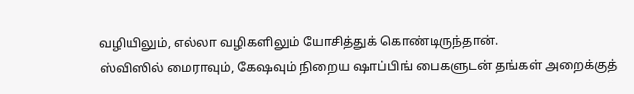வழியிலும், எல்லா வழிகளிலும் யோசித்துக் கொண்டிருந்தான்.
ஸ்விஸில் மைராவும், கேஷவும் நிறைய ஷாப்பிங் பைகளுடன் தங்கள் அறைக்குத்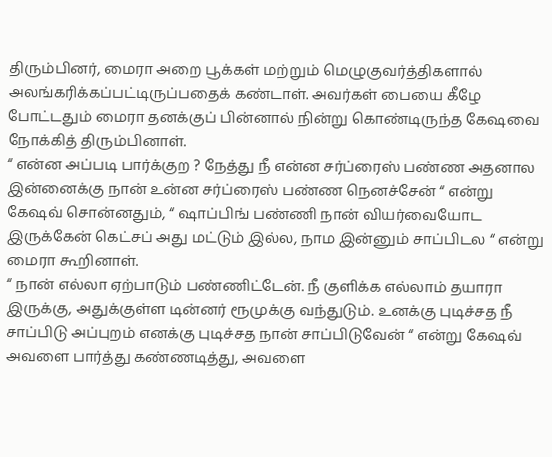திரும்பினர், மைரா அறை பூக்கள் மற்றும் மெழுகுவர்த்திகளால் அலங்கரிக்கப்பட்டிருப்பதைக் கண்டாள். அவர்கள் பையை கீழே போட்டதும் மைரா தனக்குப் பின்னால் நின்று கொண்டிருந்த கேஷவை நோக்கித் திரும்பினாள்.
“ என்ன அப்படி பார்க்குற ? நேத்து நீ என்ன சர்ப்ரைஸ் பண்ண அதனால இன்னைக்கு நான் உன்ன சர்ப்ரைஸ் பண்ண நெனச்சேன் “ என்று கேஷவ் சொன்னதும், “ ஷாப்பிங் பண்ணி நான் வியர்வையோட இருக்கேன் கெட்சப் அது மட்டும் இல்ல, நாம இன்னும் சாப்பிடல “ என்று மைரா கூறினாள்.
“ நான் எல்லா ஏற்பாடும் பண்ணிட்டேன். நீ குளிக்க எல்லாம் தயாரா இருக்கு, அதுக்குள்ள டின்னர் ரூமுக்கு வந்துடும். உனக்கு புடிச்சத நீ சாப்பிடு அப்புறம் எனக்கு புடிச்சத நான் சாப்பிடுவேன் “ என்று கேஷவ் அவளை பார்த்து கண்ணடித்து, அவளை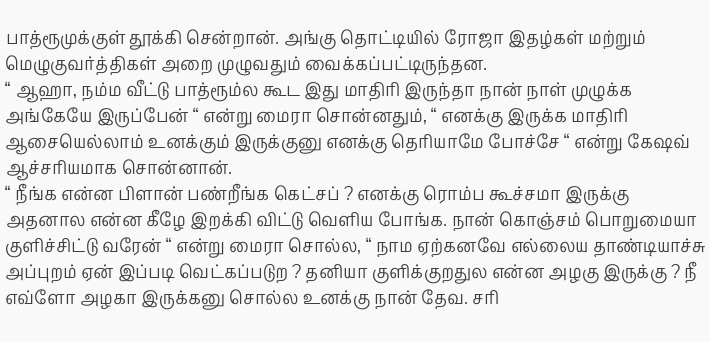பாத்ரூமுக்குள் தூக்கி சென்றான். அங்கு தொட்டியில் ரோஜா இதழ்கள் மற்றும் மெழுகுவர்த்திகள் அறை முழுவதும் வைக்கப்பட்டிருந்தன.
“ ஆஹா, நம்ம வீட்டு பாத்ரூம்ல கூட இது மாதிரி இருந்தா நான் நாள் முழுக்க அங்கேயே இருப்பேன் “ என்று மைரா சொன்னதும், “ எனக்கு இருக்க மாதிரி ஆசையெல்லாம் உனக்கும் இருக்குனு எனக்கு தெரியாமே போச்சே “ என்று கேஷவ் ஆச்சரியமாக சொன்னான்.
“ நீங்க என்ன பிளான் பண்றீங்க கெட்சப் ? எனக்கு ரொம்ப கூச்சமா இருக்கு அதனால என்ன கீழே இறக்கி விட்டு வெளிய போங்க. நான் கொஞ்சம் பொறுமையா குளிச்சிட்டு வரேன் “ என்று மைரா சொல்ல, “ நாம ஏற்கனவே எல்லைய தாண்டியாச்சு அப்புறம் ஏன் இப்படி வெட்கப்படுற ? தனியா குளிக்குறதுல என்ன அழகு இருக்கு ? நீ எவ்ளோ அழகா இருக்கனு சொல்ல உனக்கு நான் தேவ. சரி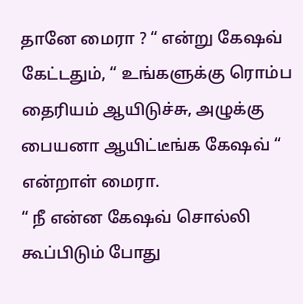தானே மைரா ? “ என்று கேஷவ் கேட்டதும், “ உங்களுக்கு ரொம்ப தைரியம் ஆயிடுச்சு, அழுக்கு பையனா ஆயிட்டீங்க கேஷவ் “ என்றாள் மைரா.
“ நீ என்ன கேஷவ் சொல்லி கூப்பிடும் போது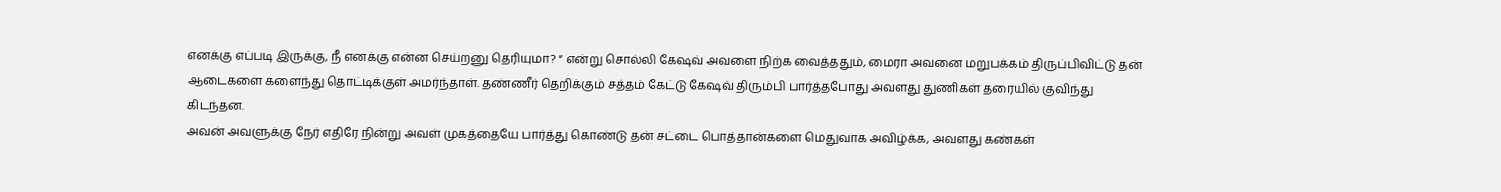எனக்கு எப்படி இருக்கு, நீ எனக்கு என்ன செய்றனு தெரியுமா? “ என்று சொல்லி கேஷவ் அவளை நிற்க வைத்ததும், மைரா அவனை மறுபக்கம் திருப்பிவிட்டு தன் ஆடைகளை களைந்து தொட்டிக்குள் அமர்ந்தாள். தண்ணீர் தெறிக்கும் சத்தம் கேட்டு கேஷவ் திரும்பி பார்த்தபோது அவளது துணிகள் தரையில் குவிந்து கிடந்தன.
அவன் அவளுக்கு நேர் எதிரே நின்று அவள் முகத்தையே பார்த்து கொண்டு தன் சட்டை பொத்தான்களை மெதுவாக அவிழ்க்க, அவளது கண்கள்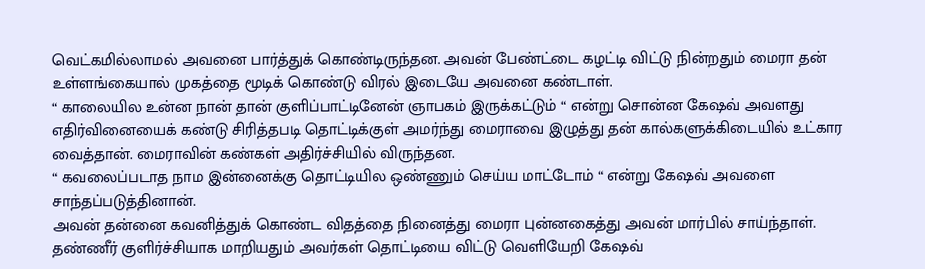வெட்கமில்லாமல் அவனை பார்த்துக் கொண்டிருந்தன. அவன் பேண்ட்டை கழட்டி விட்டு நின்றதும் மைரா தன் உள்ளங்கையால் முகத்தை மூடிக் கொண்டு விரல் இடையே அவனை கண்டாள்.
“ காலையில உன்ன நான் தான் குளிப்பாட்டினேன் ஞாபகம் இருக்கட்டும் “ என்று சொன்ன கேஷவ் அவளது எதிர்வினையைக் கண்டு சிரித்தபடி தொட்டிக்குள் அமர்ந்து மைராவை இழுத்து தன் கால்களுக்கிடையில் உட்கார வைத்தான். மைராவின் கண்கள் அதிர்ச்சியில் விருந்தன.
“ கவலைப்படாத நாம இன்னைக்கு தொட்டியில ஒண்ணும் செய்ய மாட்டோம் “ என்று கேஷவ் அவளை சாந்தப்படுத்தினான்.
அவன் தன்னை கவனித்துக் கொண்ட விதத்தை நினைத்து மைரா புன்னகைத்து அவன் மார்பில் சாய்ந்தாள். தண்ணீர் குளிர்ச்சியாக மாறியதும் அவர்கள் தொட்டியை விட்டு வெளியேறி கேஷவ்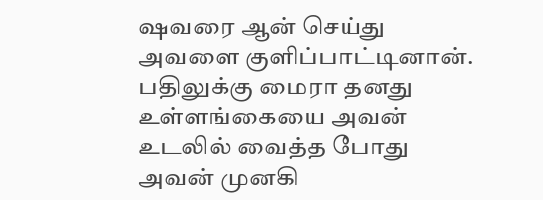ஷவரை ஆன் செய்து அவளை குளிப்பாட்டினான். பதிலுக்கு மைரா தனது உள்ளங்கையை அவன் உடலில் வைத்த போது அவன் முனகி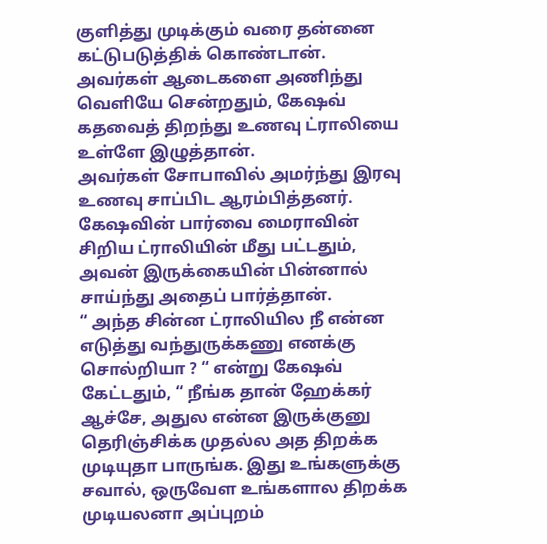குளித்து முடிக்கும் வரை தன்னை கட்டுபடுத்திக் கொண்டான்.
அவர்கள் ஆடைகளை அணிந்து வெளியே சென்றதும், கேஷவ் கதவைத் திறந்து உணவு ட்ராலியை உள்ளே இழுத்தான்.
அவர்கள் சோபாவில் அமர்ந்து இரவு உணவு சாப்பிட ஆரம்பித்தனர். கேஷவின் பார்வை மைராவின் சிறிய ட்ராலியின் மீது பட்டதும், அவன் இருக்கையின் பின்னால் சாய்ந்து அதைப் பார்த்தான்.
“ அந்த சின்ன ட்ராலியில நீ என்ன எடுத்து வந்துருக்கணு எனக்கு சொல்றியா ? “ என்று கேஷவ் கேட்டதும், “ நீங்க தான் ஹேக்கர் ஆச்சே, அதுல என்ன இருக்குனு தெரிஞ்சிக்க முதல்ல அத திறக்க முடியுதா பாருங்க. இது உங்களுக்கு சவால், ஒருவேள உங்களால திறக்க முடியலனா அப்புறம்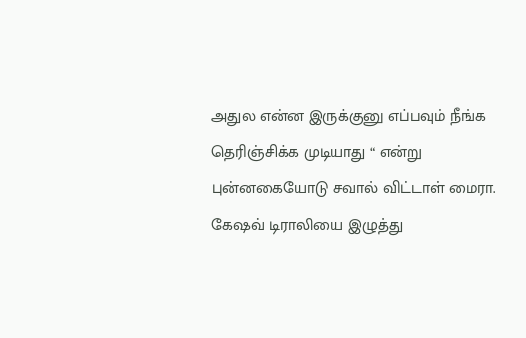அதுல என்ன இருக்குனு எப்பவும் நீங்க தெரிஞ்சிக்க முடியாது “ என்று புன்னகையோடு சவால் விட்டாள் மைரா.
கேஷவ் டிராலியை இழுத்து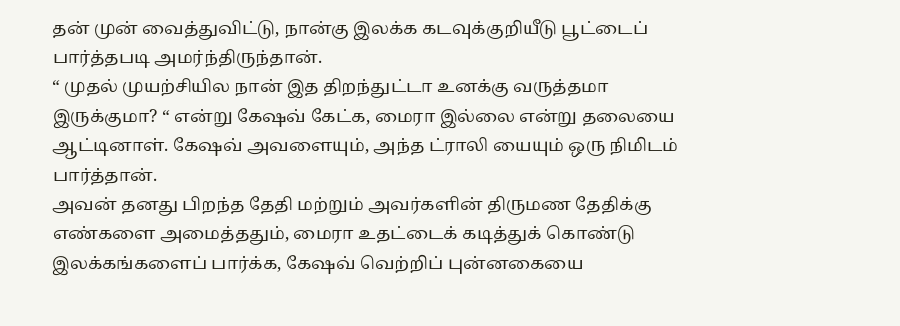தன் முன் வைத்துவிட்டு, நான்கு இலக்க கடவுக்குறியீடு பூட்டைப் பார்த்தபடி அமர்ந்திருந்தான்.
“ முதல் முயற்சியில நான் இத திறந்துட்டா உனக்கு வருத்தமா இருக்குமா? “ என்று கேஷவ் கேட்க, மைரா இல்லை என்று தலையை ஆட்டினாள். கேஷவ் அவளையும், அந்த ட்ராலி யையும் ஒரு நிமிடம் பார்த்தான்.
அவன் தனது பிறந்த தேதி மற்றும் அவர்களின் திருமண தேதிக்கு எண்களை அமைத்ததும், மைரா உதட்டைக் கடித்துக் கொண்டு இலக்கங்களைப் பார்க்க, கேஷவ் வெற்றிப் புன்னகையை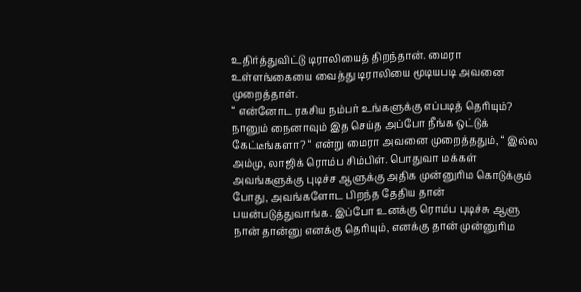உதிர்த்துவிட்டு டிராலியைத் திறந்தான். மைரா உள்ளங்கையை வைத்து டிராலியை மூடியபடி அவனை முறைத்தாள்.
“ என்னோட ரகசிய நம்பர் உங்களுக்கு எப்படித் தெரியும்? நானும் நைனாவும் இத செய்த அப்போ நீங்க ஒட்டுக் கேட்டீங்களா? “ என்று மைரா அவனை முறைத்ததும், “ இல்ல அம்மு, லாஜிக் ரொம்ப சிம்பிள். பொதுவா மக்கள் அவங்களுக்கு புடிச்ச ஆளுக்கு அதிக முன்னுரிம கொடுக்கும் போது, அவங்களோட பிறந்த தேதிய தான் பயன்படுத்துவாங்க. இப்போ உனக்கு ரொம்ப புடிச்சு ஆளு நான் தான்னு எனக்கு தெரியும், எனக்கு தான் முன்னுரிம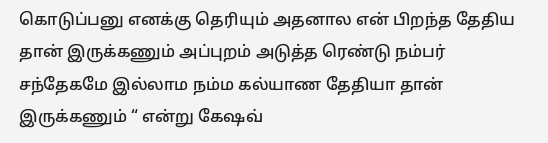கொடுப்பனு எனக்கு தெரியும் அதனால என் பிறந்த தேதிய தான் இருக்கணும் அப்புறம் அடுத்த ரெண்டு நம்பர் சந்தேகமே இல்லாம நம்ம கல்யாண தேதியா தான் இருக்கணும் “ என்று கேஷவ்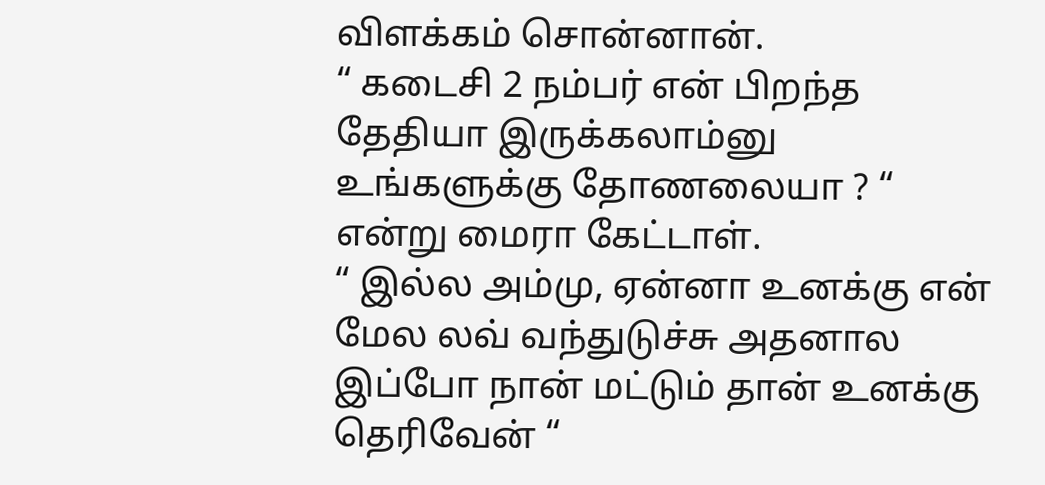விளக்கம் சொன்னான்.
“ கடைசி 2 நம்பர் என் பிறந்த தேதியா இருக்கலாம்னு உங்களுக்கு தோணலையா ? “ என்று மைரா கேட்டாள்.
“ இல்ல அம்மு, ஏன்னா உனக்கு என் மேல லவ் வந்துடுச்சு அதனால இப்போ நான் மட்டும் தான் உனக்கு தெரிவேன் “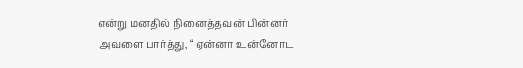என்று மனதில் நினைத்தவன் பின்னர் அவளை பார்த்து, “ ஏன்னா உன்னோட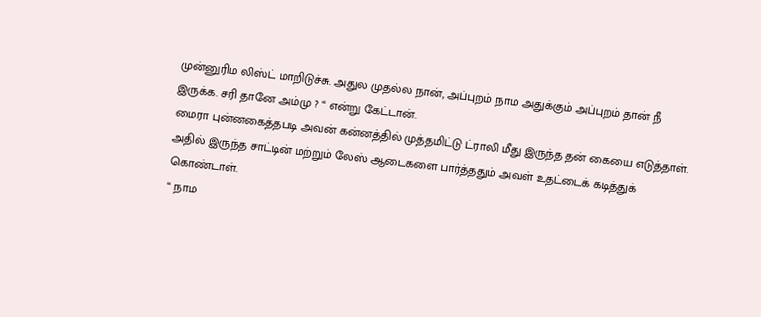முன்னுரிம லிஸ்ட் மாறிடுச்சு. அதுல முதல்ல நான், அப்புறம் நாம அதுக்கும் அப்புறம் தான் நீ இருக்க. சரி தானே அம்மு ? “ என்று கேட்டான்.
மைரா புன்னகைத்தபடி அவன் கன்னத்தில் முத்தமிட்டு ட்ராலி மீது இருந்த தன் கையை எடுத்தாள். அதில் இருந்த சாட்டின் மற்றும் லேஸ் ஆடைகளை பார்த்ததும் அவள் உதட்டைக் கடித்துக் கொண்டாள்.
“ நாம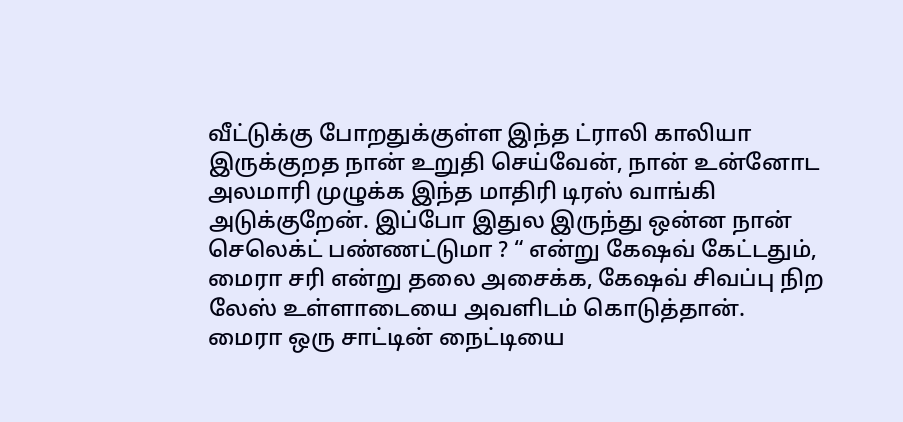வீட்டுக்கு போறதுக்குள்ள இந்த ட்ராலி காலியா இருக்குறத நான் உறுதி செய்வேன், நான் உன்னோட அலமாரி முழுக்க இந்த மாதிரி டிரஸ் வாங்கி அடுக்குறேன். இப்போ இதுல இருந்து ஒன்ன நான் செலெக்ட் பண்ணட்டுமா ? “ என்று கேஷவ் கேட்டதும், மைரா சரி என்று தலை அசைக்க, கேஷவ் சிவப்பு நிற லேஸ் உள்ளாடையை அவளிடம் கொடுத்தான்.
மைரா ஒரு சாட்டின் நைட்டியை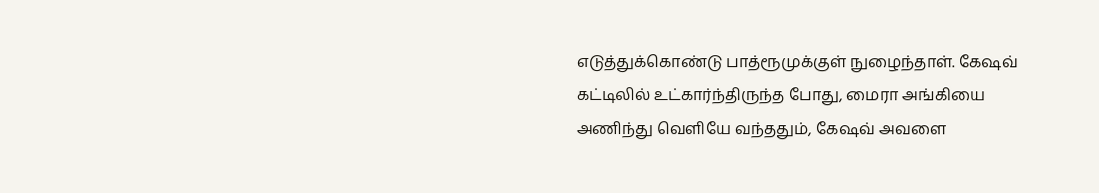எடுத்துக்கொண்டு பாத்ரூமுக்குள் நுழைந்தாள். கேஷவ் கட்டிலில் உட்கார்ந்திருந்த போது, மைரா அங்கியை அணிந்து வெளியே வந்ததும், கேஷவ் அவளை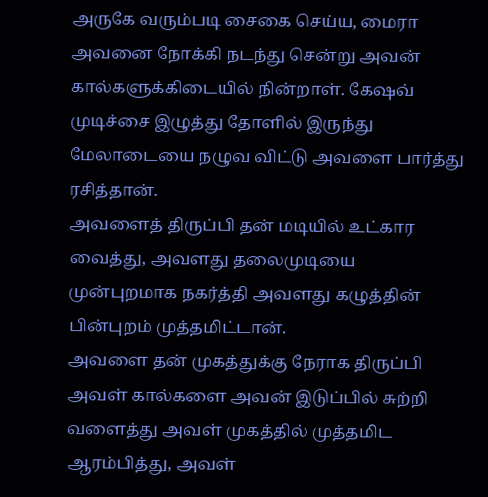அருகே வரும்படி சைகை செய்ய, மைரா அவனை நோக்கி நடந்து சென்று அவன் கால்களுக்கிடையில் நின்றாள். கேஷவ் முடிச்சை இழுத்து தோளில் இருந்து மேலாடையை நழுவ விட்டு அவளை பார்த்து ரசித்தான்.
அவளைத் திருப்பி தன் மடியில் உட்கார வைத்து, அவளது தலைமுடியை முன்புறமாக நகர்த்தி அவளது கழுத்தின் பின்புறம் முத்தமிட்டான்.
அவளை தன் முகத்துக்கு நேராக திருப்பி அவள் கால்களை அவன் இடுப்பில் சுற்றி வளைத்து அவள் முகத்தில் முத்தமிட ஆரம்பித்து, அவள்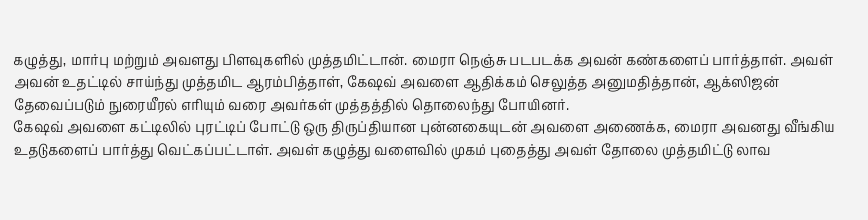கழுத்து, மார்பு மற்றும் அவளது பிளவுகளில் முத்தமிட்டான். மைரா நெஞ்சு படபடக்க அவன் கண்களைப் பார்த்தாள். அவள் அவன் உதட்டில் சாய்ந்து முத்தமிட ஆரம்பித்தாள், கேஷவ் அவளை ஆதிக்கம் செலுத்த அனுமதித்தான், ஆக்ஸிஜன் தேவைப்படும் நுரையீரல் எரியும் வரை அவர்கள் முத்தத்தில் தொலைந்து போயினர்.
கேஷவ் அவளை கட்டிலில் புரட்டிப் போட்டு ஒரு திருப்தியான புன்னகையுடன் அவளை அணைக்க, மைரா அவனது வீங்கிய உதடுகளைப் பார்த்து வெட்கப்பட்டாள். அவள் கழுத்து வளைவில் முகம் புதைத்து அவள் தோலை முத்தமிட்டு லாவ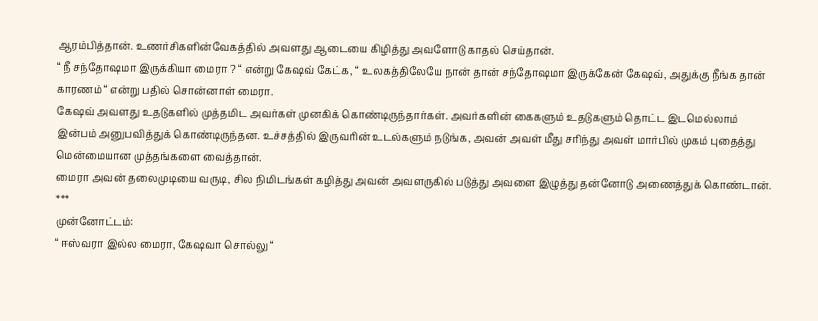ஆரம்பித்தான். உணர்சிகளின்வேகத்தில் அவளது ஆடையை கிழித்து அவளோடு காதல் செய்தான்.
“ நீ சந்தோஷமா இருக்கியா மைரா ? “ என்று கேஷவ் கேட்க, “ உலகத்திலேயே நான் தான் சந்தோஷமா இருக்கேன் கேஷவ், அதுக்கு நீங்க தான் காரணம் “ என்று பதில் சொன்னாள் மைரா.
கேஷவ் அவளது உதடுகளில் முத்தமிட அவர்கள் முனகிக் கொண்டிருந்தார்கள். அவர்களின் கைகளும் உதடுகளும் தொட்ட இடமெல்லாம் இன்பம் அனுபவித்துக் கொண்டிருந்தன. உச்சத்தில் இருவரின் உடல்களும் நடுங்க, அவன் அவள் மீது சரிந்து அவள் மார்பில் முகம் புதைத்து மென்மையான முத்தங்களை வைத்தான்.
மைரா அவன் தலைமுடியை வருடி, சில நிமிடங்கள் கழித்து அவன் அவளருகில் படுத்து அவளை இழுத்து தன்னோடு அணைத்துக் கொண்டான்.
***
முன்னோட்டம்:
“ ஈஸ்வரா இல்ல மைரா, கேஷவா சொல்லு “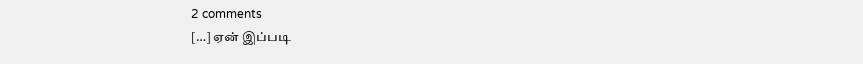2 comments
[…] ஏன் இப்படி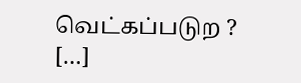வெட்கப்படுற ? […]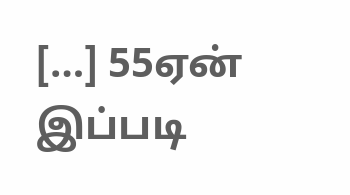[…] 55ஏன் இப்படி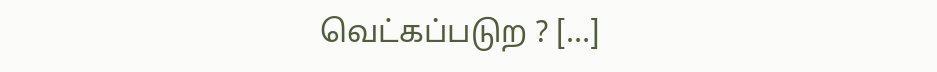வெட்கப்படுற ? […]